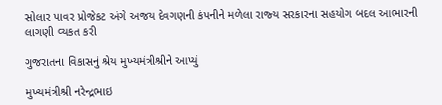સોલાર પાવર પ્રોજેકટ અંગે અજય દેવગણની કંપનીને મળેલા રાજ્‍ય સરકારના સહયોગ બદલ આભારની લાગણી વ્‍યકત કરી

ગુજરાતના વિકાસનું શ્રેય મુખ્‍યમંત્રીશ્રીને આપ્‍યું

મુખ્‍યમંત્રીશ્રી નરેન્‍દ્રભાઇ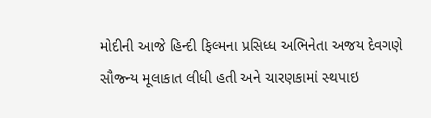મોદીની આજે હિન્‍દી ફિલ્‍મના પ્રસિધ્‍ધ અભિનેતા અજય દેવગણે સૌજ્‍ન્‍ય મૂલાકાત લીધી હતી અને ચારણકામાં સ્‍થપાઇ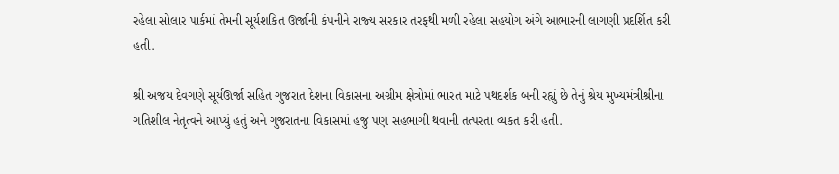રહેલા સોલાર પાર્કમાં તેમની સૂર્યશકિત ઊર્જાની કંપનીને રાજ્‍ય સરકાર તરફથી મળી રહેલા સહયોગ અંગે આભારની લાગણી પ્રદર્શિત કરી હતી.

શ્રી અજય દેવગણે સૂર્યઊર્જા સહિત ગુજરાત દેશના વિકાસના અગ્રીમ ક્ષેત્રોમાં ભારત માટે પથદર્શક બની રહ્યું છે તેનું શ્રેય મુખ્‍યમંત્રીશ્રીના ગતિશીલ નેતૃત્‍વને આપ્‍યું હતું અને ગુજરાતના વિકાસમાં હજુ પણ સહભાગી થવાની તત્‍પરતા વ્‍યકત કરી હતી.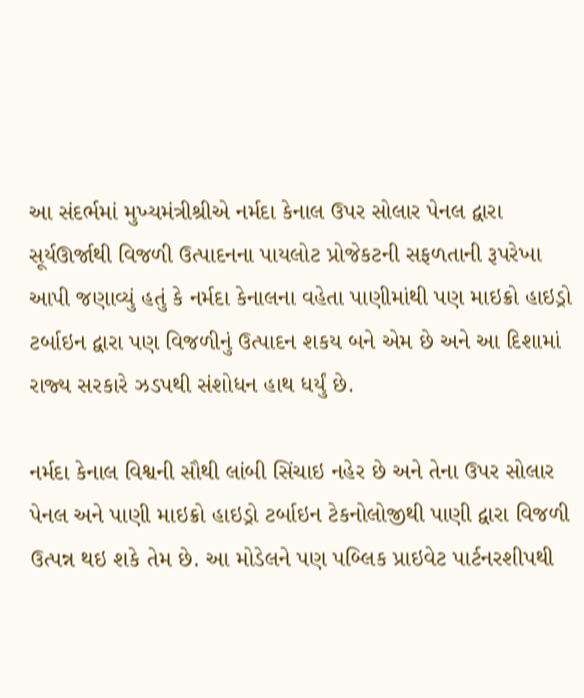આ સંદર્ભમાં મુખ્‍યમંત્રીશ્રીએ નર્મદા કેનાલ ઉપર સોલાર પેનલ દ્વારા સૂર્યઊર્જાથી વિજળી ઉત્‍પાદનના પાયલોટ પ્રોજેકટની સફળતાની રૂપરેખા આપી જણાવ્‍યું હતું કે નર્મદા કેનાલના વહેતા પાણીમાંથી પણ માઇક્રો હાઇડ્રો ટર્બાઇન દ્વારા પણ વિજળીનું ઉત્‍પાદન શકય બને એમ છે અને આ દિશામાં રાજ્‍ય સરકારે ઝડપથી સંશોધન હાથ ધર્યું છે.

નર્મદા કેનાલ વિશ્વની સૌથી લાંબી સિંચાઇ નહેર છે અને તેના ઉપર સોલાર પેનલ અને પાણી માઇક્રો હાઇડ્રો ટર્બાઇન ટેકનોલોજીથી પાણી દ્વારા વિજળી ઉત્‍પન્ન થઇ શકે તેમ છે. આ મોડેલને પણ પબ્‍લિક પ્રાઇવેટ પાર્ટનરશીપથી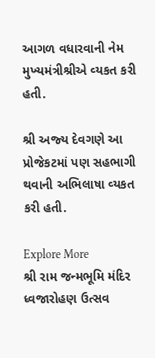આગળ વધારવાની નેમ મુખ્‍યમંત્રીશ્રીએ વ્‍યકત કરી હતી.

શ્રી અજ્‍ય દેવગણે આ પ્રોજેકટમાં પણ સહભાગી થવાની અભિલાષા વ્‍યકત કરી હતી.

Explore More
શ્રી રામ જન્મભૂમિ મંદિર ધ્વજારોહણ ઉત્સવ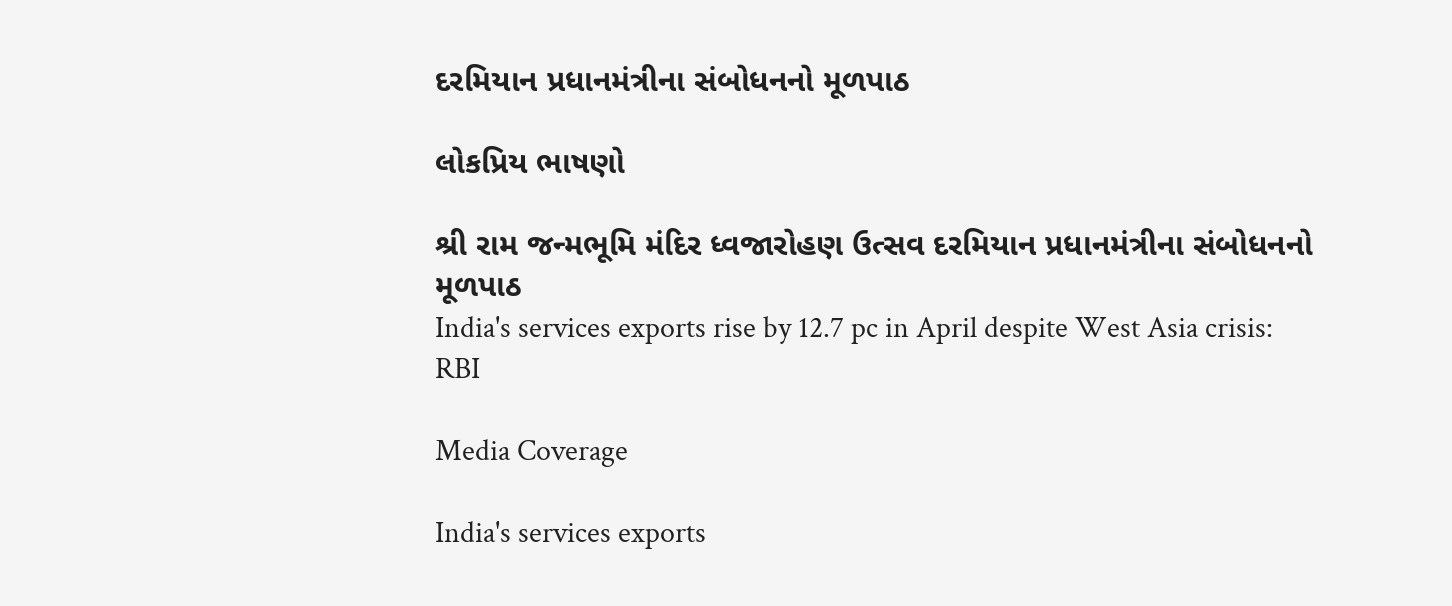દરમિયાન પ્રધાનમંત્રીના સંબોધનનો મૂળપાઠ

લોકપ્રિય ભાષણો

શ્રી રામ જન્મભૂમિ મંદિર ધ્વજારોહણ ઉત્સવ દરમિયાન પ્રધાનમંત્રીના સંબોધનનો મૂળપાઠ
India's services exports rise by 12.7 pc in April despite West Asia crisis: RBI

Media Coverage

India's services exports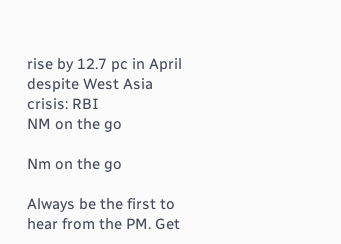rise by 12.7 pc in April despite West Asia crisis: RBI
NM on the go

Nm on the go

Always be the first to hear from the PM. Get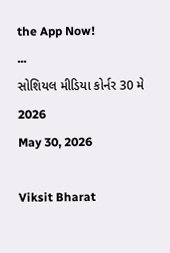the App Now!
...
સોશિયલ મીડિયા કોર્નર 30 મે 2026
May 30, 2026

Viksit Bharat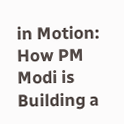in Motion: How PM Modi is Building a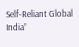Self-Reliant Global India”